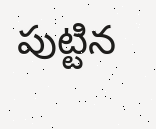పుట్టిన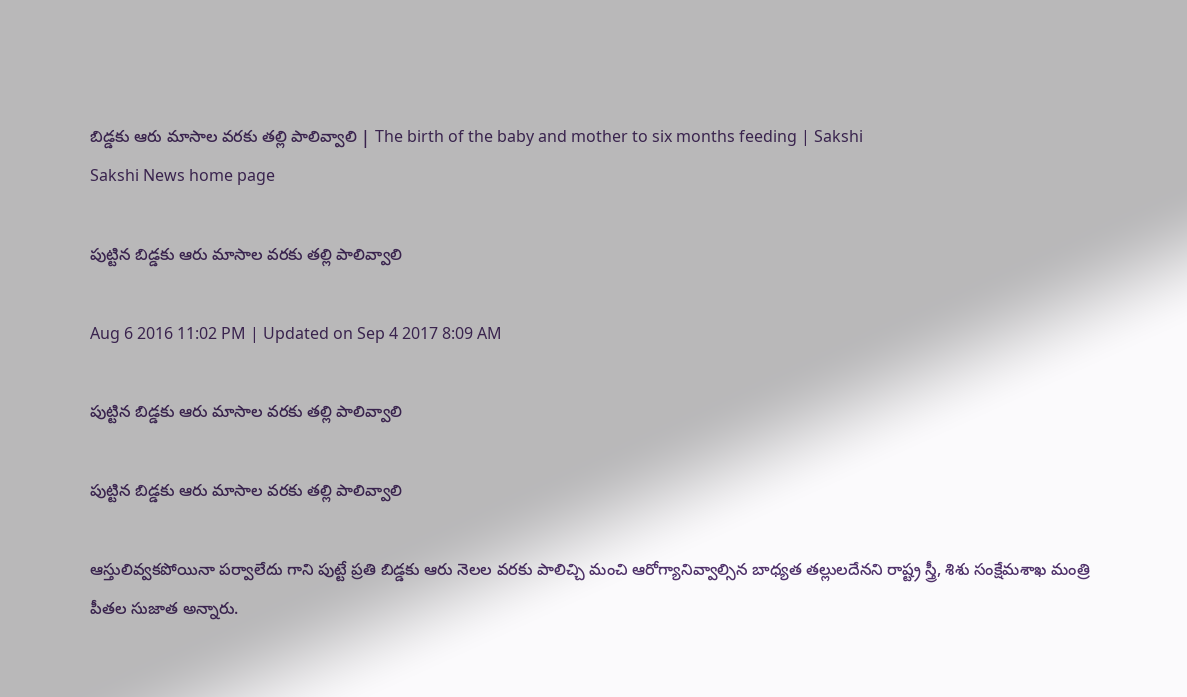బిడ్డకు ఆరు మాసాల వరకు తల్లి పాలివ్వాలి | The birth of the baby and mother to six months feeding | Sakshi
Sakshi News home page

పుట్టిన బిడ్డకు ఆరు మాసాల వరకు తల్లి పాలివ్వాలి

Aug 6 2016 11:02 PM | Updated on Sep 4 2017 8:09 AM

పుట్టిన బిడ్డకు ఆరు మాసాల వరకు తల్లి పాలివ్వాలి

పుట్టిన బిడ్డకు ఆరు మాసాల వరకు తల్లి పాలివ్వాలి

ఆస్తులివ్వకపోయినా పర్వాలేదు గాని పుట్టే ప్రతి బిడ్డకు ఆరు నెలల వరకు పాలిచ్చి మంచి ఆరోగ్యానివ్వాల్సిన బాధ్యత తల్లులదేనని రాష్ట్ర స్త్రీ, శిశు సంక్షేమశాఖ మంత్రి పీతల సుజాత అన్నారు.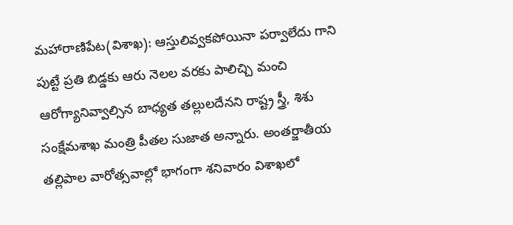మహారాణిపేట(విశాఖ): ఆస్తులివ్వకపోయినా పర్వాలేదు గాని పుట్టే ప్రతి బిడ్డకు ఆరు నెలల వరకు పాలిచ్చి మంచి ఆరోగ్యానివ్వాల్సిన బాధ్యత తల్లులదేనని రాష్ట్ర స్త్రీ, శిశు సంక్షేమశాఖ మంత్రి పీతల సుజాత అన్నారు. అంతర్జాతీయ తల్లిపాల వారోత్సవాల్లో భాగంగా శనివారం విశాఖలో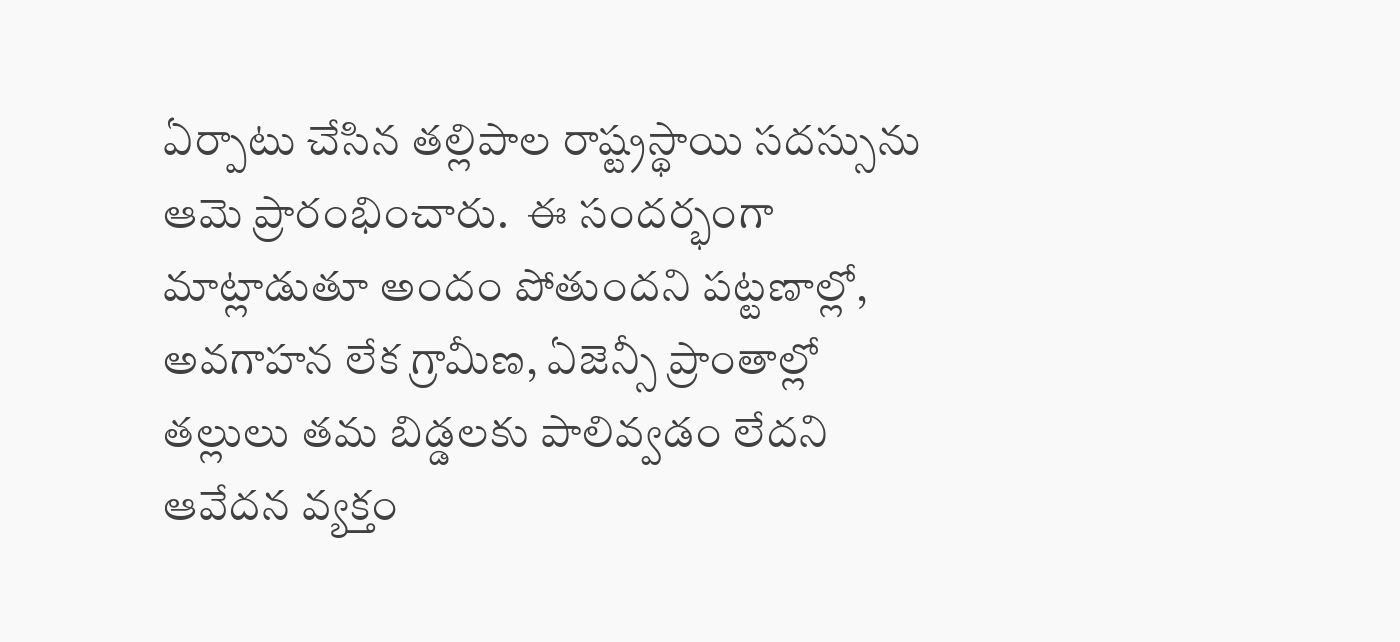ఏర్పాటు చేసిన తల్లిపాల రాష్ట్రస్థాయి సదస్సును ఆమె ప్రారంభించారు.  ఈ సందర్భంగా మాట్లాడుతూ అందం పోతుందని పట్టణాల్లో, అవగాహన లేక గ్రామీణ, ఏజెన్సీ ప్రాంతాల్లో తల్లులు తమ బిడ్డలకు పాలివ్వడం లేదని ఆవేదన వ్యక్తం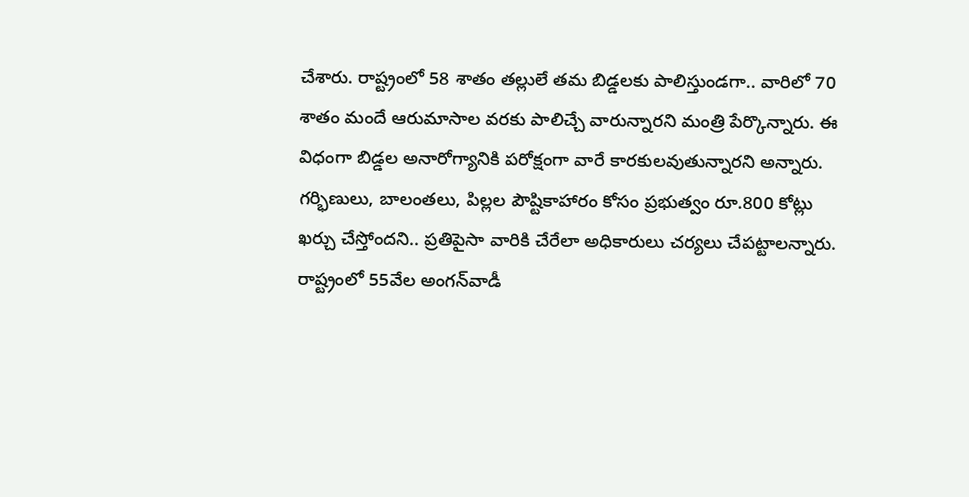చేశారు. రాష్ట్రంలో 58 శాతం తల్లులే తమ బిడ్డలకు పాలిస్తుండగా.. వారిలో 70 శాతం మందే ఆరుమాసాల వరకు పాలిచ్చే వారున్నారని మంత్రి పేర్కొన్నారు. ఈ విధంగా బిడ్డల అనారోగ్యానికి పరోక్షంగా వారే కారకులవుతున్నారని అన్నారు. గర్భిణులు, బాలంతలు, పిల్లల పౌష్టికాహారం కోసం ప్రభుత్వం రూ.800 కోట్లు ఖర్చు చేస్తోందని.. ప్రతిపైసా వారికి చేరేలా అధికారులు చర్యలు చేపట్టాలన్నారు. రాష్ట్రంలో 55వేల అంగన్‌వాడీ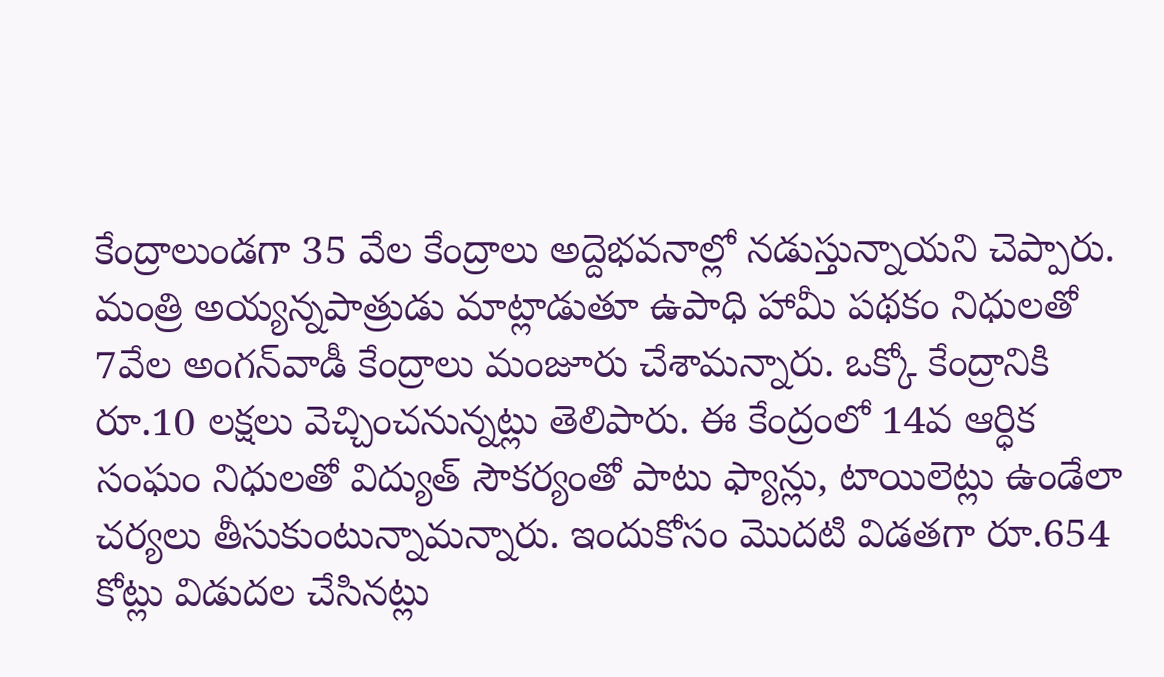కేంద్రాలుండగా 35 వేల కేంద్రాలు అద్దెభవనాల్లో నడుస్తున్నాయని చెప్పారు. మంత్రి అయ్యన్నపాత్రుడు మాట్లాడుతూ ఉపాధి హామీ పథకం నిధులతో 7వేల అంగన్‌వాడీ కేంద్రాలు మంజూరు చేశామన్నారు. ఒక్కో కేంద్రానికి రూ.10 లక్షలు వెచ్చించనున్నట్లు తెలిపారు. ఈ కేంద్రంలో 14వ ఆర్ధిక సంఘం నిధులతో విద్యుత్‌ సౌకర్యంతో పాటు ఫ్యాన్లు, టాయిలెట్లు ఉండేలా చర్యలు తీసుకుంటున్నామన్నారు. ఇందుకోసం మొదటి విడతగా రూ.654 కోట్లు విడుదల చేసినట్లు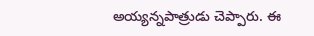అయ్యన్నపాత్రుడు చెప్పారు. ఈ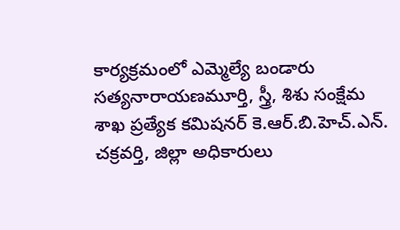కార్యక్రమంలో ఎమ్మెల్యే బండారు సత్యనారాయణమూర్తి, స్త్రీ, శిశు సంక్షేమ శాఖ ప్రత్యేక కమిషనర్‌ కె.ఆర్‌.బి.హెచ్‌.ఎన్‌. చక్రవర్తి, జిల్లా అధికారులు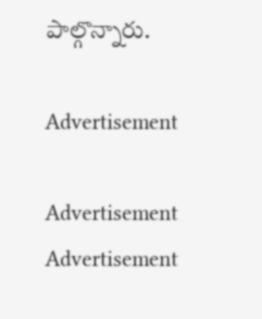పాల్గొన్నారు.

Advertisement

Advertisement
Advertisement